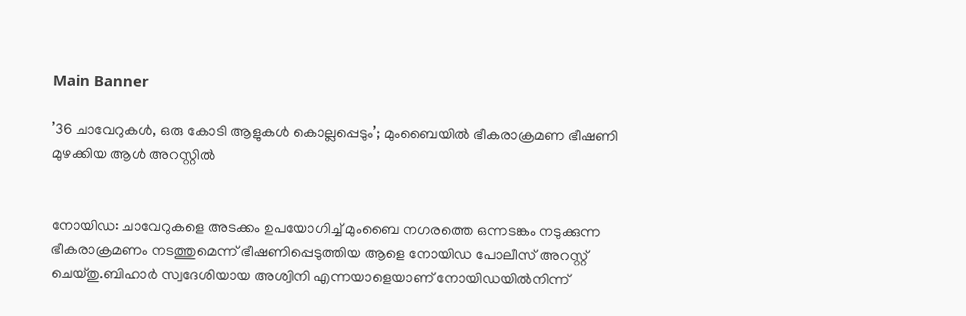Main Banner

’36 ചാവേറുകള്‍, ഒരു കോടി ആളുകള്‍ കൊല്ലപ്പെടും’; മുംബൈയില്‍ ഭീകരാക്രമണ ഭീഷണി മുഴക്കിയ ആള്‍ അറസ്റ്റില്‍


നോയിഡ: ചാവേറുകളെ അടക്കം ഉപയോഗിച്ച്‌ മുംബൈ നഗരത്തെ ഒന്നടങ്കം നടുക്കുന്ന ഭീകരാക്രമണം നടത്തുമെന്ന് ഭീഷണിപ്പെടുത്തിയ ആളെ നോയിഡ പോലീസ് അറസ്റ്റ് ചെയ്തു.ബിഹാർ സ്വദേശിയായ അശ്വിനി എന്നയാളെയാണ് നോയിഡയില്‍നിന്ന്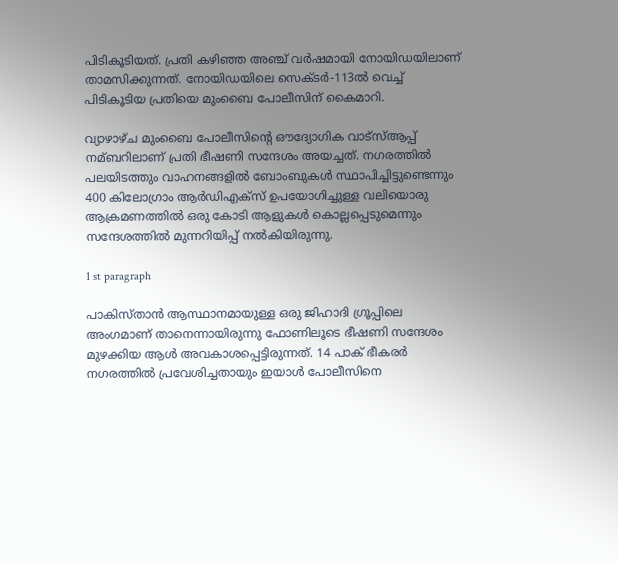പിടികൂടിയത്. പ്രതി കഴിഞ്ഞ അഞ്ച് വർഷമായി നോയിഡയിലാണ് താമസിക്കുന്നത്. നോയിഡയിലെ സെക്ടർ-113ല്‍ വെച്ച്‌ പിടികൂടിയ പ്രതിയെ മുംബൈ പോലീസിന് കൈമാറി.

വ്യാഴാഴ്ച മുംബൈ പോലീസിന്റെ ഔദ്യോഗിക വാട്സ്‌ആപ്പ് നമ്ബറിലാണ് പ്രതി ഭീഷണി സന്ദേശം അയച്ചത്. നഗരത്തില്‍ പലയിടത്തും വാഹനങ്ങളില്‍ ബോംബുകള്‍ സ്ഥാപിച്ചിട്ടുണ്ടെന്നും 400 കിലോഗ്രാം ആർഡിഎക്സ് ഉപയോഗിച്ചുള്ള വലിയൊരു ആക്രമണത്തില്‍ ഒരു കോടി ആളുകള്‍ കൊല്ലപ്പെടുമെന്നും സന്ദേശത്തില്‍ മുന്നറിയിപ്പ് നല്‍കിയിരുന്നു.

1 st paragraph

പാകിസ്താൻ ആസ്ഥാനമായുള്ള ഒരു ജിഹാദി ഗ്രൂപ്പിലെ അംഗമാണ് താനെന്നായിരുന്നു ഫോണിലൂടെ ഭീഷണി സന്ദേശം മുഴക്കിയ ആള്‍ അവകാശപ്പെട്ടിരുന്നത്. 14 പാക് ഭീകരർ നഗരത്തില്‍ പ്രവേശിച്ചതായും ഇയാള്‍ പോലീസിനെ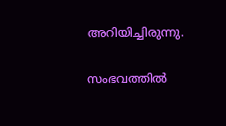അറിയിച്ചിരുന്നു.

സംഭവത്തില്‍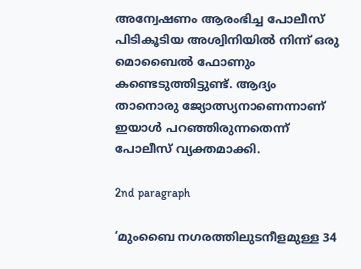അന്വേഷണം ആരംഭിച്ച പോലീസ് പിടികൂടിയ അശ്വിനിയില്‍ നിന്ന് ഒരു മൊബൈല്‍ ഫോണും കണ്ടെടുത്തിട്ടുണ്ട്. ആദ്യം താനൊരു ജ്യോത്സ്യനാണെന്നാണ് ഇയാള്‍ പറഞ്ഞിരുന്നതെന്ന് പോലീസ് വ്യക്തമാക്കി.

2nd paragraph

‘മുംബൈ നഗരത്തിലുടനീളമുള്ള 34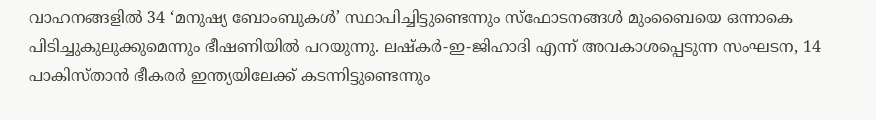വാഹനങ്ങളില്‍ 34 ‘മനുഷ്യ ബോംബുകള്‍’ സ്ഥാപിച്ചിട്ടുണ്ടെന്നും സ്ഫോടനങ്ങള്‍ മുംബൈയെ ഒന്നാകെ പിടിച്ചുകുലുക്കുമെന്നും ഭീഷണിയില്‍ പറയുന്നു. ലഷ്കർ-ഇ-ജിഹാദി എന്ന് അവകാശപ്പെടുന്ന സംഘടന, 14 പാകിസ്താൻ ഭീകരർ ഇന്ത്യയിലേക്ക് കടന്നിട്ടുണ്ടെന്നും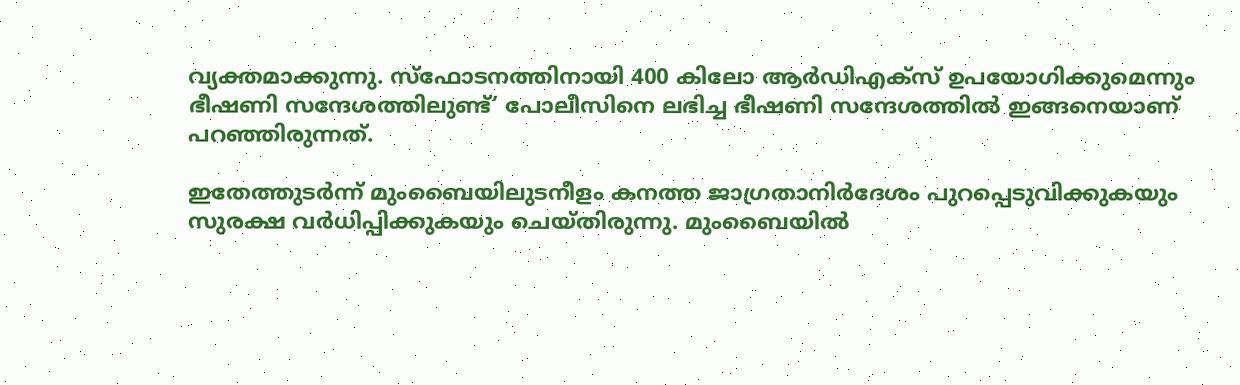വ്യക്തമാക്കുന്നു. സ്ഫോടനത്തിനായി 400 കിലോ ആർഡിഎക്സ് ഉപയോഗിക്കുമെന്നും ഭീഷണി സന്ദേശത്തിലുണ്ട്’ പോലീസിനെ ലഭിച്ച ഭീഷണി സന്ദേശത്തില്‍ ഇങ്ങനെയാണ് പറഞ്ഞിരുന്നത്.

ഇതേത്തുടർന്ന് മുംബൈയിലുടനീളം കനത്ത ജാഗ്രതാനിർദേശം പുറപ്പെടുവിക്കുകയും സുരക്ഷ വർധിപ്പിക്കുകയും ചെയ്തിരുന്നു. മുംബൈയില്‍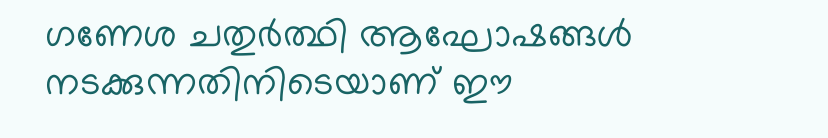ഗണേശ ചതുർത്ഥി ആഘോഷങ്ങള്‍ നടക്കുന്നതിനിടെയാണ് ഈ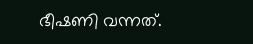ഭീഷണി വന്നത്.